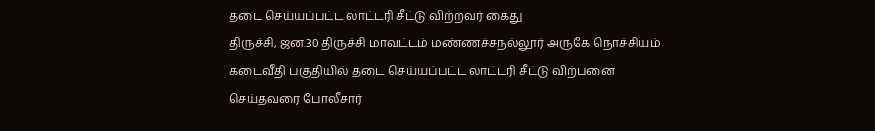தடை செய்யப்பட்ட லாட்டரி சீட்டு விற்றவர் கைது
திருச்சி, ஜன.30 திருச்சி மாவட்டம் மண்ணச்சநல்லூர் அருகே நொச்சியம் கடைவீதி பகுதியில் தடை செய்யப்பட்ட லாட்டரி சீட்டு விற்பனை செய்தவரை போலீசார்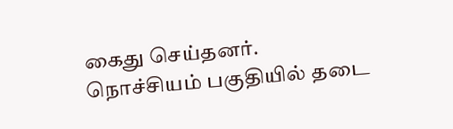கைது செய்தனர்.
நொச்சியம் பகுதியில் தடை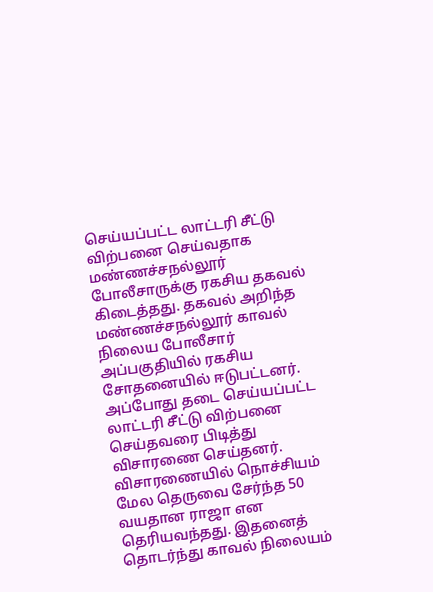செய்யப்பட்ட லாட்டரி சீட்டு விற்பனை செய்வதாக மண்ணச்சநல்லூர் போலீசாருக்கு ரகசிய தகவல் கிடைத்தது. தகவல் அறிந்த மண்ணச்சநல்லூர் காவல் நிலைய போலீசார் அப்பகுதியில் ரகசிய சோதனையில் ஈடுபட்டனர். அப்போது தடை செய்யப்பட்ட லாட்டரி சீட்டு விற்பனை செய்தவரை பிடித்து விசாரணை செய்தனர். விசாரணையில் நொச்சியம் மேல தெருவை சேர்ந்த 50 வயதான ராஜா என தெரியவந்தது. இதனைத் தொடர்ந்து காவல் நிலையம்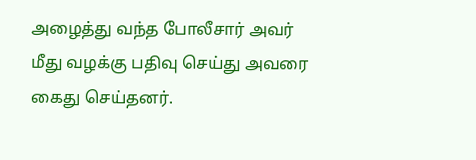அழைத்து வந்த போலீசார் அவர் மீது வழக்கு பதிவு செய்து அவரை கைது செய்தனர்.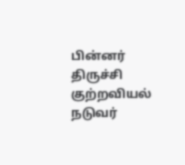பின்னர் திருச்சி குற்றவியல் நடுவர்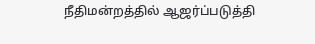நீதிமன்றத்தில் ஆஜர்ப்படுத்தி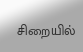சிறையில்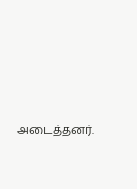அடைத்தனர்.